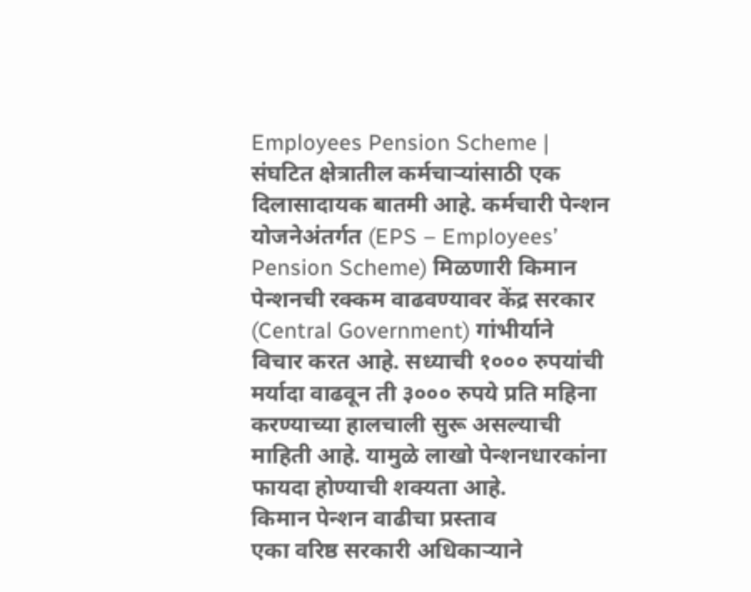Employees Pension Scheme | संघटित क्षेत्रातील कर्मचाऱ्यांसाठी एक दिलासादायक बातमी आहे. कर्मचारी पेन्शन योजनेअंतर्गत (EPS – Employees’ Pension Scheme) मिळणारी किमान पेन्शनची रक्कम वाढवण्यावर केंद्र सरकार (Central Government) गांभीर्याने विचार करत आहे. सध्याची १००० रुपयांची मर्यादा वाढवून ती ३००० रुपये प्रति महिना करण्याच्या हालचाली सुरू असल्याची माहिती आहे. यामुळे लाखो पेन्शनधारकांना फायदा होण्याची शक्यता आहे.
किमान पेन्शन वाढीचा प्रस्ताव
एका वरिष्ठ सरकारी अधिकाऱ्याने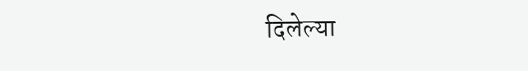दिलेल्या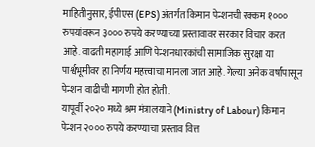माहितीनुसार, ईपीएस (EPS) अंतर्गत किमान पेन्शनची रक्कम १००० रुपयांवरून ३००० रुपये करण्याच्या प्रस्तावावर सरकार विचार करत आहे. वाढती महागाई आणि पेन्शनधारकांची सामाजिक सुरक्षा या पार्श्वभूमीवर हा निर्णय महत्त्वाचा मानला जात आहे. गेल्या अनेक वर्षांपासून पेन्शन वाढीची मागणी होत होती.
यापूर्वी २०२० मध्ये श्रम मंत्रालयाने (Ministry of Labour) किमान पेन्शन २००० रुपये करण्याचा प्रस्ताव वित्त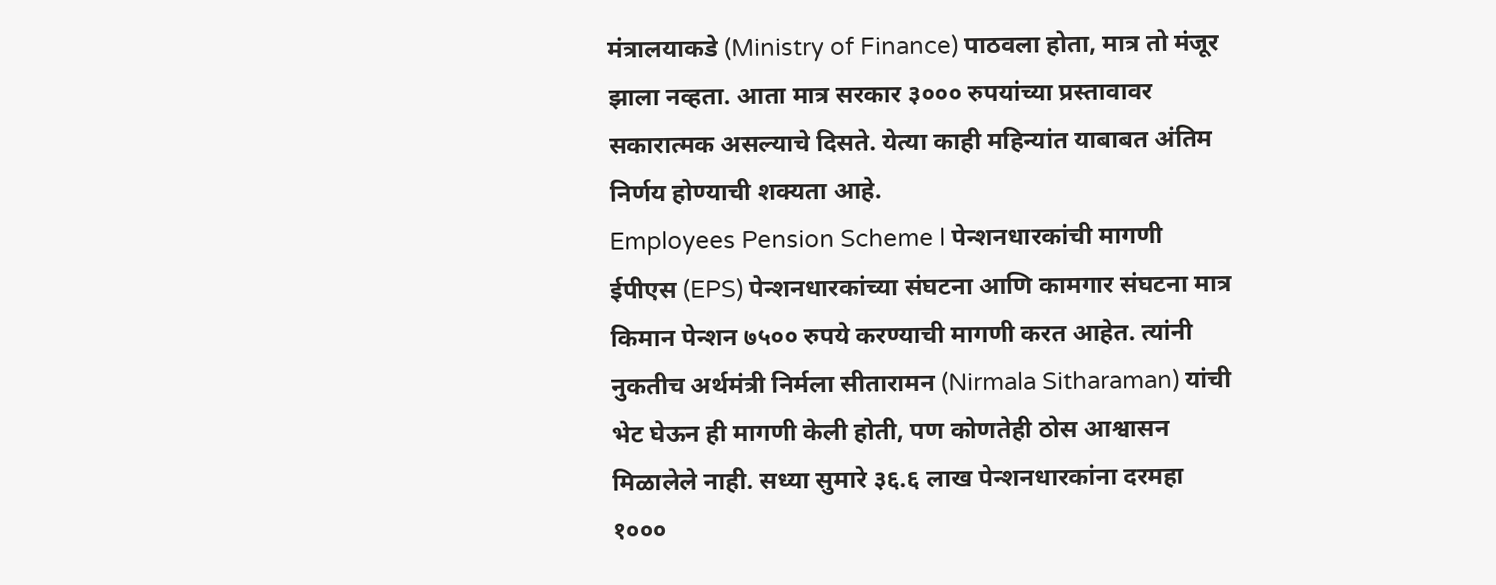मंत्रालयाकडे (Ministry of Finance) पाठवला होता, मात्र तो मंजूर झाला नव्हता. आता मात्र सरकार ३००० रुपयांच्या प्रस्तावावर सकारात्मक असल्याचे दिसते. येत्या काही महिन्यांत याबाबत अंतिम निर्णय होण्याची शक्यता आहे.
Employees Pension Scheme l पेन्शनधारकांची मागणी
ईपीएस (EPS) पेन्शनधारकांच्या संघटना आणि कामगार संघटना मात्र किमान पेन्शन ७५०० रुपये करण्याची मागणी करत आहेत. त्यांनी नुकतीच अर्थमंत्री निर्मला सीतारामन (Nirmala Sitharaman) यांची भेट घेऊन ही मागणी केली होती, पण कोणतेही ठोस आश्वासन मिळालेले नाही. सध्या सुमारे ३६.६ लाख पेन्शनधारकांना दरमहा १०००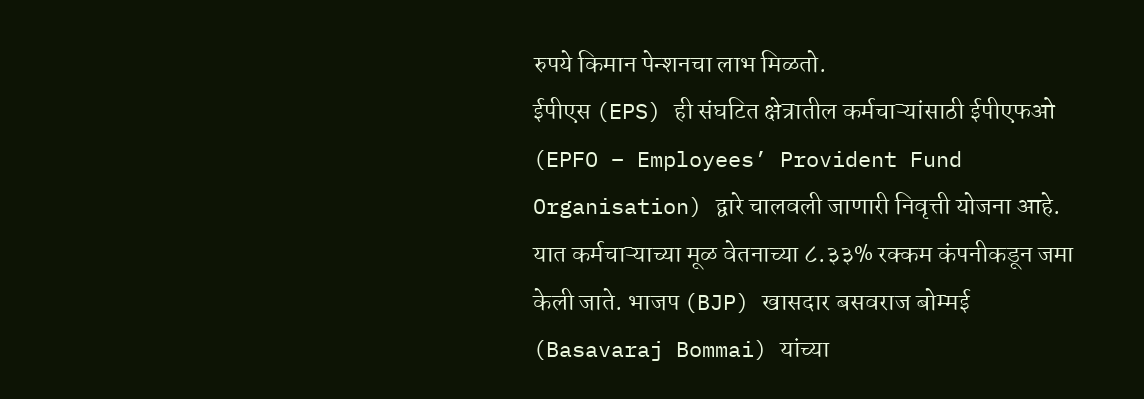रुपये किमान पेन्शनचा लाभ मिळतो.
ईपीएस (EPS) ही संघटित क्षेत्रातील कर्मचाऱ्यांसाठी ईपीएफओ (EPFO – Employees’ Provident Fund Organisation) द्वारे चालवली जाणारी निवृत्ती योजना आहे. यात कर्मचाऱ्याच्या मूळ वेतनाच्या ८.३३% रक्कम कंपनीकडून जमा केली जाते. भाजप (BJP) खासदार बसवराज बोम्मई (Basavaraj Bommai) यांच्या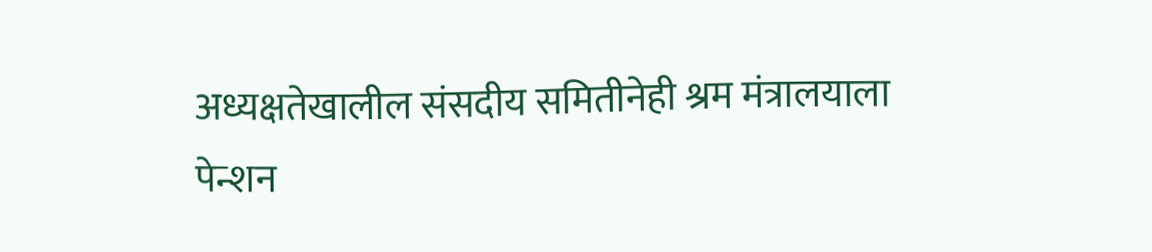अध्यक्षतेखालील संसदीय समितीनेही श्रम मंत्रालयाला पेन्शन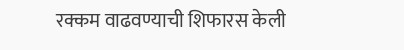रक्कम वाढवण्याची शिफारस केली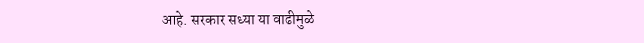आहे. सरकार सध्या या वाढीमुळे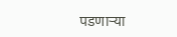पडणाऱ्या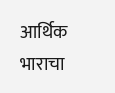आर्थिक भाराचा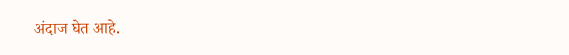अंदाज घेत आहे.